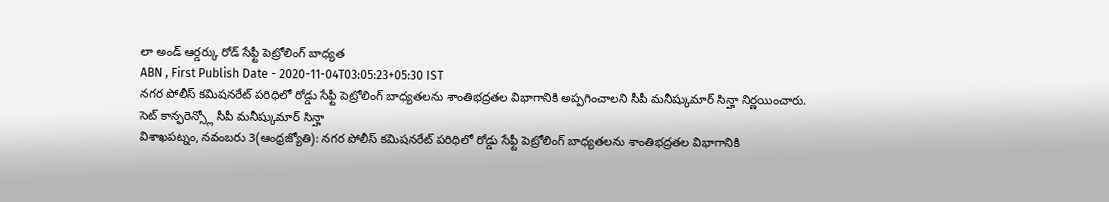లా అండ్ ఆర్డర్కు రోడ్ సేఫ్టీ పెట్రోలింగ్ బాధ్యత
ABN , First Publish Date - 2020-11-04T03:05:23+05:30 IST
నగర పోలీస్ కమిషనరేట్ పరిధిలో రోడ్డు సేఫ్టీ పెట్రోలింగ్ బాధ్యతలను శాంతిభద్రతల విభాగానికి అప్పగించాలని సీపీ మనీష్కుమార్ సిన్హా నిర్ణయించారు.
సెట్ కాన్ఫరెన్స్లో సీపీ మనీష్కుమార్ సిన్హా
విశాఖపట్నం, నవంబరు 3(ఆంధ్రజ్యోతి): నగర పోలీస్ కమిషనరేట్ పరిధిలో రోడ్డు సేఫ్టీ పెట్రోలింగ్ బాధ్యతలను శాంతిభద్రతల విభాగానికి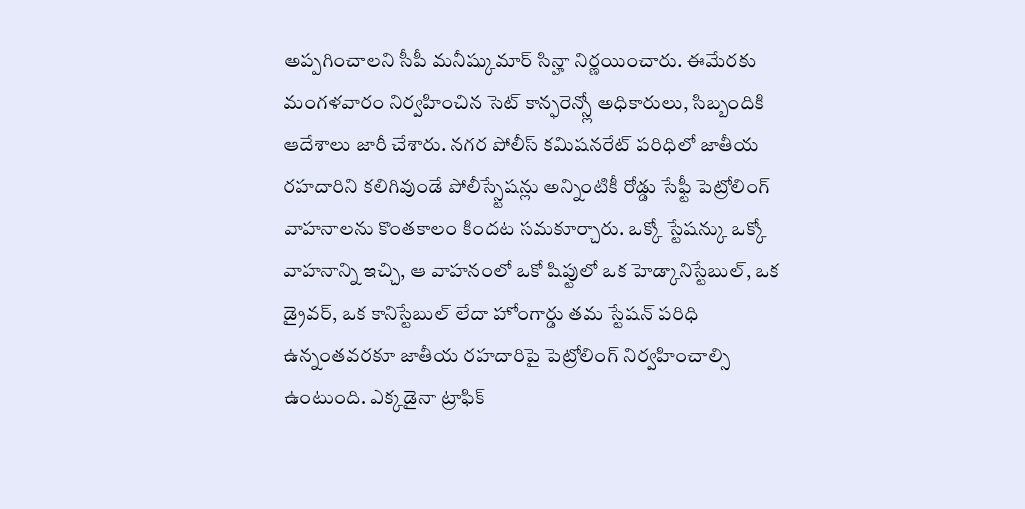అప్పగించాలని సీపీ మనీష్కుమార్ సిన్హా నిర్ణయించారు. ఈమేరకు మంగళవారం నిర్వహించిన సెట్ కాన్ఫరెన్స్లో అధికారులు, సిబ్బందికి ఆదేశాలు జారీ చేశారు. నగర పోలీస్ కమిషనరేట్ పరిధిలో జాతీయ రహదారిని కలిగివుండే పోలీస్స్టేషన్లు అన్నింటికీ రోడ్డు సేఫ్టీ పెట్రోలింగ్ వాహనాలను కొంతకాలం కిందట సమకూర్చారు. ఒక్కో స్టేషన్కు ఒక్కో వాహనాన్ని ఇచ్చి, ఆ వాహనంలో ఒకో షిప్టులో ఒక హెడ్కానిస్టేబుల్, ఒక డ్రైవర్, ఒక కానిస్టేబుల్ లేదా హోంగార్డు తమ స్టేషన్ పరిధి ఉన్నంతవరకూ జాతీయ రహదారిపై పెట్రోలింగ్ నిర్వహించాల్సి ఉంటుంది. ఎక్కడైనా ట్రాఫిక్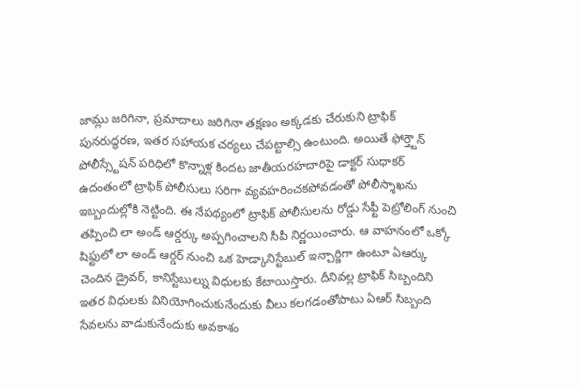జామ్లు జరిగినా, ప్రమాదాలు జరిగినా తక్షణం అక్కడకు చేరుకుని ట్రాఫిక్ పునరుద్ధరణ, ఇతర సహాయక చర్యలు చేపట్టాల్సి ఉంటుంది. అయితే ఫోర్త్టౌన్ పోలీస్స్టేషన్ పరిధిలో కొన్నాళ్ల కిందట జాతీయరహదారిపై డాక్టర్ సుధాకర్ ఉదంతంలో ట్రాఫిక్ పోలీసులు సరిగా వ్యవహరించకపోవడంతో పోలీస్శాఖను ఇబ్బందుల్లోకి నెట్టింది. ఈ నేపథ్యంలో ట్రాఫిక్ పోలీసులను రోడ్డు సేఫ్టీ పెట్రోలింగ్ నుంచి తప్పించి లా అండ్ ఆర్డర్కు అప్పగించాలని సీపీ నిర్ణయించారు. ఆ వాహనంలో ఒక్కో షిఫ్టులో లా అండ్ ఆర్డర్ నుంచి ఒక హెడ్కానిస్టేబుల్ ఇన్చార్జిగా ఉంటూ ఏఆర్కు చెందిన డ్రైవర్, కానిస్టేబుల్ను విధులకు కేటాయిస్తారు. దీనివల్ల ట్రాఫిక్ సిబ్బందిని ఇతర విధులకు వినియోగించుకునేందుకు వీలు కలగడంతోపాటు ఏఆర్ సిబ్బంది సేవలను వాడుకునేందుకు అవకాశం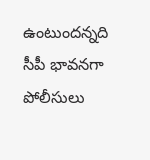ఉంటుందన్నది సీపీ భావనగా పోలీసులు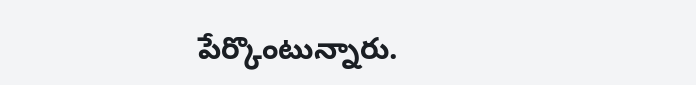పేర్కొంటున్నారు.